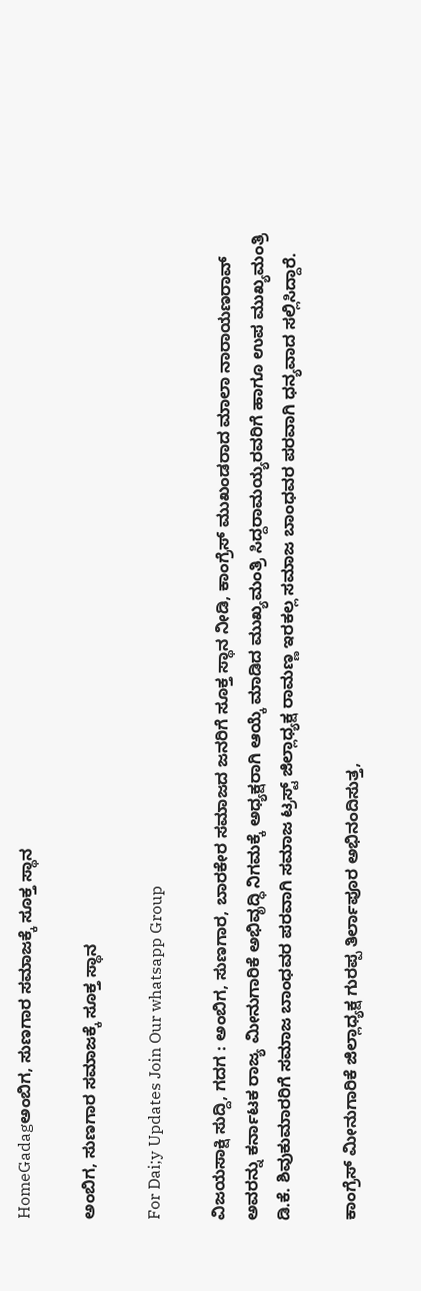HomeGadagಅಂಬಿಗ, ಸುಣಗಾರ ಸಮಾಜಕ್ಕೆ ಸೂಕ್ತ ಸ್ಥಾನ

ಅಂಬಿಗ, ಸುಣಗಾರ ಸಮಾಜಕ್ಕೆ ಸೂಕ್ತ ಸ್ಥಾನ

For Dai;y Updates Join Our whatsapp Group

ವಿಜಯಸಾಕ್ಷಿ ಸುದ್ದಿ, ಗದಗ : ಅಂಬಿಗ, ಸುಣಗಾರ, ಬಾರಕೇರ ಸಮಾಜದ ಜನರಿಗೆ ಸೂಕ್ತ ಸ್ಥಾನ ನೀಡಿ, ಕಾಂಗ್ರೆಸ್ ಮುಖಂಡರಾದ ಮಾಲಾ ನಾರಾಯಣರಾವ್ ಅವರನ್ನು ಕರ್ನಾಟಕ ರಾಜ್ಯ ಮೀನುಗಾರಿಕೆ ಅಭಿವೃದ್ಧಿ ನಿಗಮಕ್ಕೆ ಅಧ್ಯಕ್ಷರಾಗಿ ಆಯ್ಕೆ ಮಾಡಿದ ಮುಖ್ಯಮಂತ್ರಿ ಸಿದ್ದರಾಮಯ್ಯರವರಿಗೆ ಹಾಗೂ ಉಪ ಮುಖ್ಯಮಂತ್ರಿ ಡಿ.ಕೆ. ಶಿವುಕುಮಾರರಿಗೆ ಸಮಾಜ ಬಾಂಧವರ ಪರವಾಗಿ ಸಮಾಜ ಟ್ರಸ್ಟ್ ಜಿಲ್ಲಾಧ್ಯಕ್ಷ ರಾಮಣ್ಣ ಇರಕಲ್ಲ ಸಮಾಜ ಬಾಂಧವರ ಪರವಾಗಿ ಧನ್ಯವಾದ ಸಲ್ಲಿಸಿದ್ದಾರೆ.

ಕಾಂಗ್ರೆಸ್ ಮೀನುಗಾರಿಕೆ ಜಿಲ್ಲಾಧ್ಯಕ್ಷ ಗುರಪ್ಪ ತಿರ್ಲಾಪೂರ ಅಭಿನಂದಿಸುತ್ತ,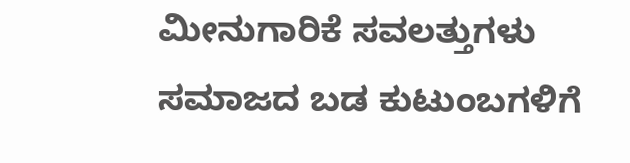ಮೀನುಗಾರಿಕೆ ಸವಲತ್ತುಗಳು ಸಮಾಜದ ಬಡ ಕುಟುಂಬಗಳಿಗೆ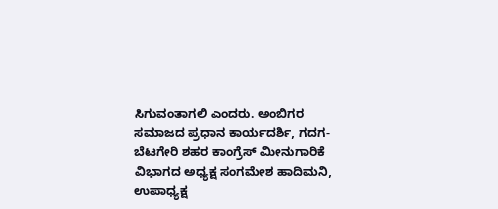ಸಿಗುವಂತಾಗಲಿ ಎಂದರು. ಅಂಬಿಗರ ಸಮಾಜದ ಪ್ರಧಾನ ಕಾರ್ಯದರ್ಶಿ, ಗದಗ-ಬೆಟಗೇರಿ ಶಹರ ಕಾಂಗ್ರೆಸ್ ಮೀನುಗಾರಿಕೆ ವಿಭಾಗದ ಅಧ್ಯಕ್ಷ ಸಂಗಮೇಶ ಹಾದಿಮನಿ, ಉಪಾಧ್ಯಕ್ಷ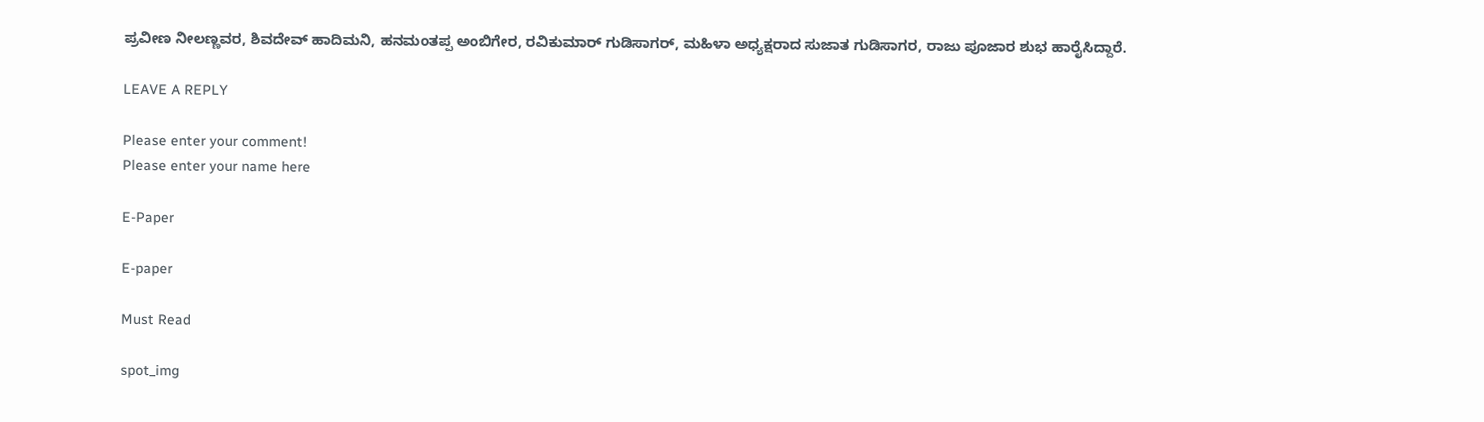ಪ್ರವೀಣ ನೀಲಣ್ಣವರ, ಶಿವದೇವ್ ಹಾದಿಮನಿ, ಹನಮಂತಪ್ಪ ಅಂಬಿಗೇರ, ರವಿಕುಮಾರ್ ಗುಡಿಸಾಗರ್, ಮಹಿಳಾ ಅಧ್ಯಕ್ಷರಾದ ಸುಜಾತ ಗುಡಿಸಾಗರ, ರಾಜು ಪೂಜಾರ ಶುಭ ಹಾರೈಸಿದ್ದಾರೆ.

LEAVE A REPLY

Please enter your comment!
Please enter your name here

E-Paper

E-paper

Must Read

spot_img